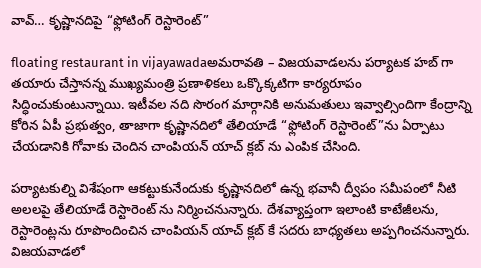వావ్… కృష్ణానదిపై “ఫ్లోటింగ్ రెస్టారెంట్”

floating restaurant in vijayawadaఅమరావతి – విజయవాడలను పర్యాటక హబ్ గా తయారు చేస్తానన్న ముఖ్యమంత్రి ప్రణాళికలు ఒక్కొక్కటిగా కార్యరూపం సిద్ధించుకుంటున్నాయి. ఇటీవల నది సొరంగ మార్గానికి అనుమతులు ఇవ్వాల్సిందిగా కేంద్రాన్ని కోరిన ఏపీ ప్రభుత్వం, తాజాగా కృష్ణానదిలో తేలియాడే “ఫ్లోటింగ్ రెస్టారెంట్”ను ఏర్పాటు చేయడానికి గోవాకు చెందిన చాంపియన్ యాచ్ క్లబ్ ను ఎంపిక చేసింది.

పర్యాటకుల్ని విశేషంగా ఆకట్టుకునేందుకు కృష్ణానదిలో ఉన్న భవానీ ద్వీపం సమీపంలో నీటి అలలపై తేలియాడే రెస్టారెంట్ ను నిర్మించనున్నారు. దేశవ్యాప్తంగా ఇలాంటి కాటేజీలను, రెస్టారెంట్లను రూపొందించిన చాంపియన్ యాచ్ క్లబ్ కే సదరు బాధ్యతలు అప్పగించనున్నారు. విజయవాడలో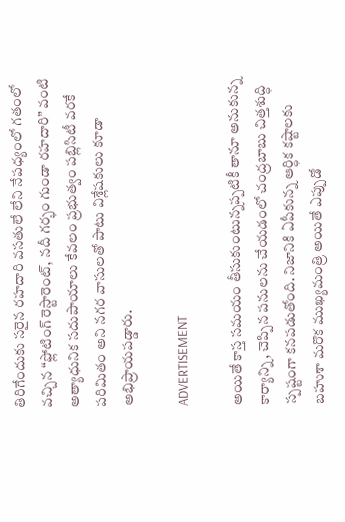తిరిగేందుకు సరైన రహదారి వసతులే లేని నేపధ్యంలో గతంలో వచ్చిన “ఫ్లోటింగ్ రెస్టారెంట్, నదీ గర్భం గుండా రహదారి” వంటి అత్యాధునిక సదుపాయాలు కేవలం ప్రభుత్వం పబ్లిసిటీ వరకే పరిమితం అని నగర వాసులతో పాటు విశ్లేషకులు కూడా అభిప్రాయపడ్డారు.

ADVERTISEMENT

అయితే కాస్త సమయం తీసుకుంటున్నప్పటికీ తానూ అనుకున్న కార్యాన్ని, చెప్పిన పనులను చేయడంలో చంద్రబాబు చిత్తశుద్ధి స్పష్టంగా కనపడుతోంది. నిజానికి ఏపీకున్న ఆర్ధిక కష్టాలకు బహుశా మరొక ముఖ్యమంత్రి అయితే ఎప్పుడో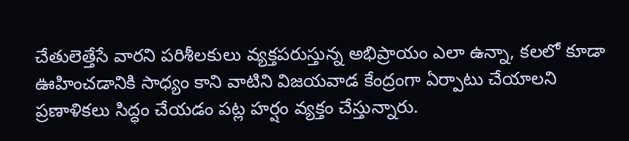చేతులెత్తేసే వారని పరిశీలకులు వ్యక్తపరుస్తున్న అభిప్రాయం ఎలా ఉన్నా, కలలో కూడా ఊహించడానికి సాధ్యం కాని వాటిని విజయవాడ కేంద్రంగా ఏర్పాటు చేయాలని ప్రణాళికలు సిద్ధం చేయడం పట్ల హర్షం వ్యక్తం చేస్తున్నారు.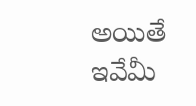అయితే ఇవేమీ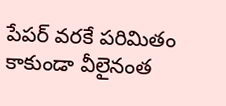పేపర్ వరకే పరిమితం కాకుండా వీలైనంత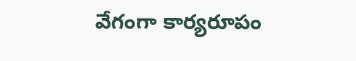వేగంగా కార్యరూపం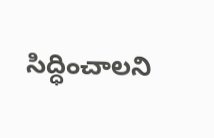సిద్ధించాలని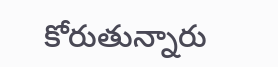కోరుతున్నారు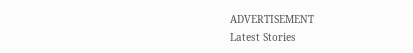ADVERTISEMENT
Latest Stories